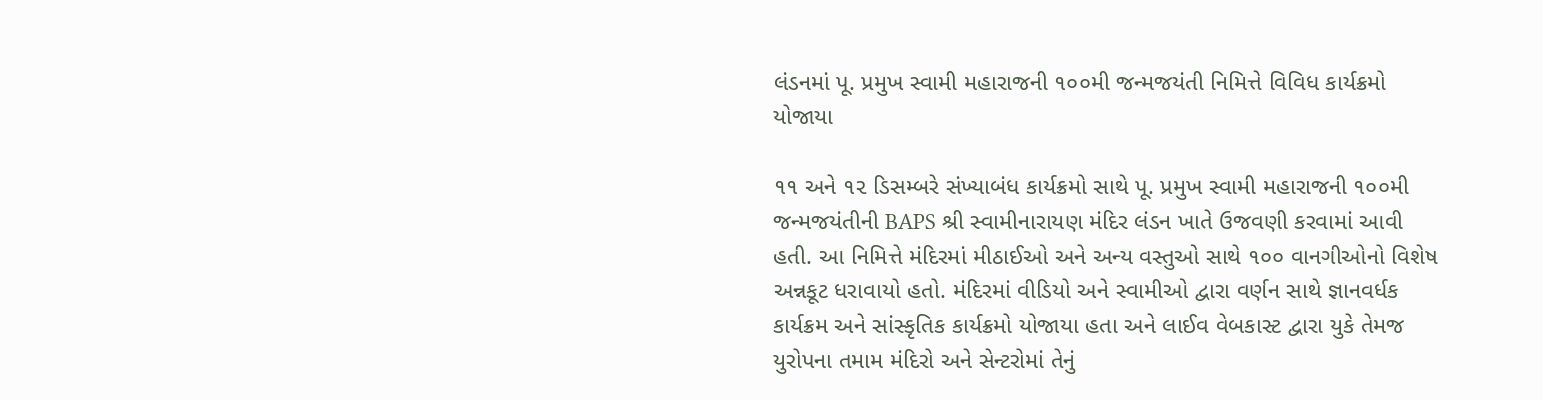લંડનમાં પૂ. પ્રમુખ સ્વામી મહારાજની ૧૦૦મી જન્મજયંતી નિમિત્તે વિવિધ કાર્યક્રમો યોજાયા

૧૧ અને ૧૨ ડિસમ્બરે સંખ્યાબંધ કાર્યક્રમો સાથે પૂ. પ્રમુખ સ્વામી મહારાજની ૧૦૦મી જન્મજયંતીની BAPS શ્રી સ્વામીનારાયણ મંદિર લંડન ખાતે ઉજવણી કરવામાં આવી હતી. આ નિમિત્તે મંદિરમાં મીઠાઈઓ અને અન્ય વસ્તુઓ સાથે ૧૦૦ વાનગીઓનો વિશેષ અન્નકૂટ ધરાવાયો હતો. મંદિરમાં વીડિયો અને સ્વામીઓ દ્વારા વર્ણન સાથે જ્ઞાનવર્ધક કાર્યક્રમ અને સાંસ્કૃતિક કાર્યક્રમો યોજાયા હતા અને લાઈવ વેબકાસ્ટ દ્વારા યુકે તેમજ યુરોપના તમામ મંદિરો અને સેન્ટરોમાં તેનું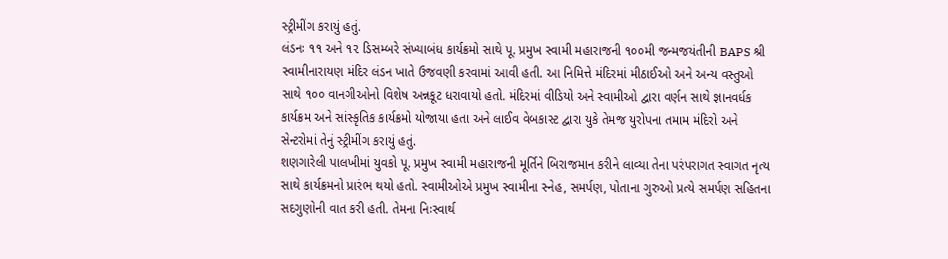સ્ટ્રીમીંગ કરાયું હતું.
લંડનઃ ૧૧ અને ૧૨ ડિસમ્બરે સંખ્યાબંધ કાર્યક્રમો સાથે પૂ. પ્રમુખ સ્વામી મહારાજની ૧૦૦મી જન્મજયંતીની BAPS શ્રી સ્વામીનારાયણ મંદિર લંડન ખાતે ઉજવણી કરવામાં આવી હતી. આ નિમિત્તે મંદિરમાં મીઠાઈઓ અને અન્ય વસ્તુઓ સાથે ૧૦૦ વાનગીઓનો વિશેષ અન્નકૂટ ધરાવાયો હતો. મંદિરમાં વીડિયો અને સ્વામીઓ દ્વારા વર્ણન સાથે જ્ઞાનવર્ધક કાર્યક્રમ અને સાંસ્કૃતિક કાર્યક્રમો યોજાયા હતા અને લાઈવ વેબકાસ્ટ દ્વારા યુકે તેમજ યુરોપના તમામ મંદિરો અને સેન્ટરોમાં તેનું સ્ટ્રીમીંગ કરાયું હતું.
શણગારેલી પાલખીમાં યુવકો પૂ. પ્રમુખ સ્વામી મહારાજની મૂર્તિને બિરાજમાન કરીને લાવ્યા તેના પરંપરાગત સ્વાગત નૃત્ય સાથે કાર્યક્રમનો પ્રારંભ થયો હતો. સ્વામીઓએ પ્રમુખ સ્વામીના સ્નેહ, સમર્પણ, પોતાના ગુરુઓ પ્રત્યે સમર્પણ સહિતના સદગુણોની વાત કરી હતી. તેમના નિઃસ્વાર્થ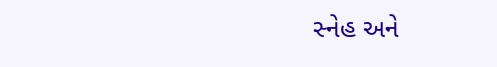સ્નેહ અને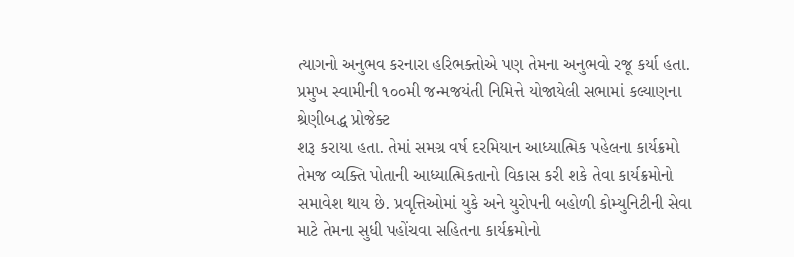ત્યાગનો અનુભવ કરનારા હરિભક્તોએ પણ તેમના અનુભવો રજૂ કર્યા હતા.
પ્રમુખ સ્વામીની ૧૦૦મી જન્મજયંતી નિમિત્તે યોજાયેલી સભામાં કલ્યાણના શ્રેણીબદ્ધ પ્રોજેક્ટ
શરૂ કરાયા હતા. તેમાં સમગ્ર વર્ષ દરમિયાન આધ્યાત્મિક પહેલના કાર્યક્રમો તેમજ વ્યક્તિ પોતાની આધ્યાત્મિકતાનો વિકાસ કરી શકે તેવા કાર્યક્રમોનો સમાવેશ થાય છે. પ્રવૃત્તિઓમાં યુકે અને યુરોપની બહોળી કોમ્યુનિટીની સેવા માટે તેમના સુધી પહોંચવા સહિતના કાર્યક્રમોનો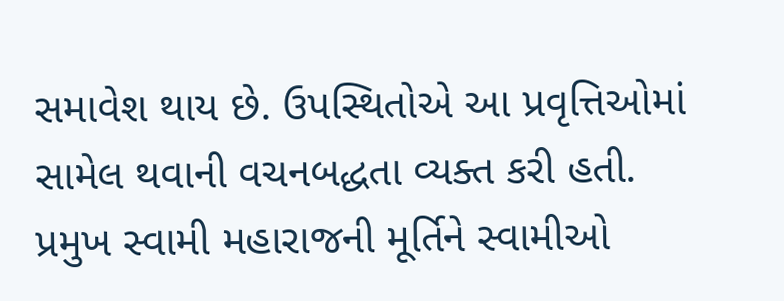સમાવેશ થાય છે. ઉપસ્થિતોએ આ પ્રવૃત્તિઓમાં સામેલ થવાની વચનબદ્ધતા વ્યક્ત કરી હતી.
પ્રમુખ સ્વામી મહારાજની મૂર્તિને સ્વામીઓ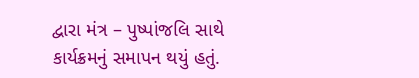દ્વારા મંત્ર – પુષ્પાંજલિ સાથે કાર્યક્રમનું સમાપન થયું હતું.